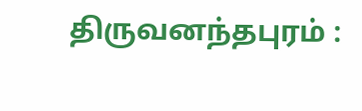திருவனந்தபுரம் :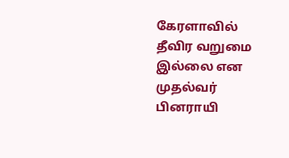கேரளாவில் தீவிர வறுமை இல்லை என முதல்வர் பினராயி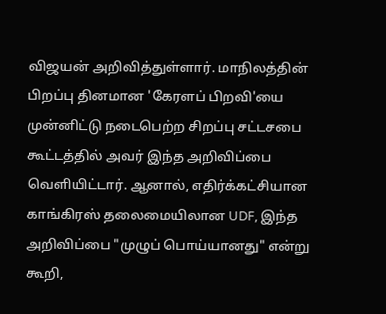விஜயன் அறிவித்துள்ளார். மாநிலத்தின் பிறப்பு தினமான 'கேரளப் பிறவி'யை முன்னிட்டு நடைபெற்ற சிறப்பு சட்டசபை கூட்டத்தில் அவர் இந்த அறிவிப்பை வெளியிட்டார். ஆனால், எதிர்க்கட்சியான காங்கிரஸ் தலைமையிலான UDF, இந்த அறிவிப்பை "முழுப் பொய்யானது" என்று கூறி,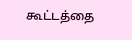கூட்டத்தை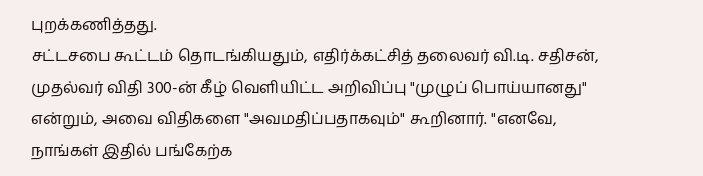புறக்கணித்தது.
சட்டசபை கூட்டம் தொடங்கியதும், எதிர்க்கட்சித் தலைவர் வி.டி. சதிசன், முதல்வர் விதி 300-ன் கீழ் வெளியிட்ட அறிவிப்பு "முழுப் பொய்யானது" என்றும், அவை விதிகளை "அவமதிப்பதாகவும்" கூறினார். "எனவே, நாங்கள் இதில் பங்கேற்க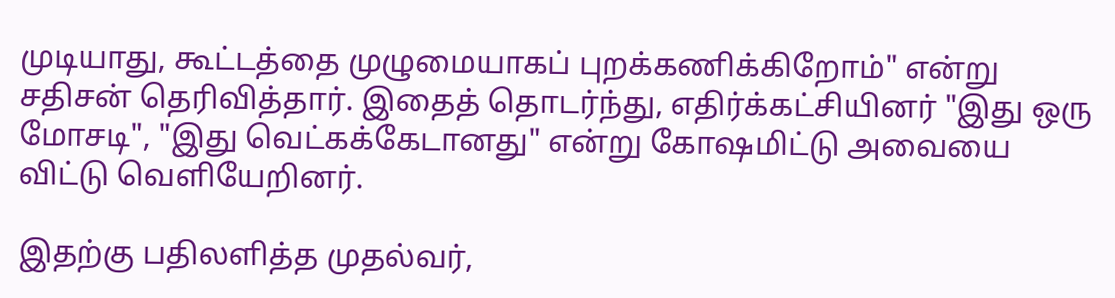முடியாது, கூட்டத்தை முழுமையாகப் புறக்கணிக்கிறோம்" என்று சதிசன் தெரிவித்தார். இதைத் தொடர்ந்து, எதிர்க்கட்சியினர் "இது ஒரு மோசடி", "இது வெட்கக்கேடானது" என்று கோஷமிட்டு அவையை விட்டு வெளியேறினர்.

இதற்கு பதிலளித்த முதல்வர்,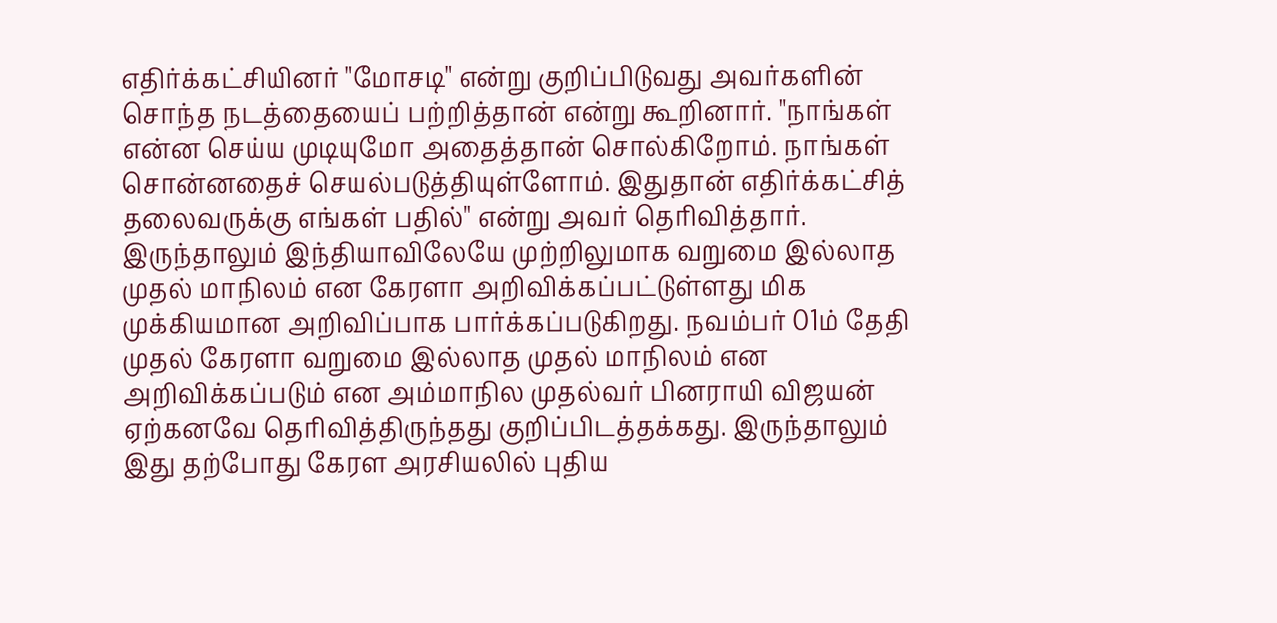எதிர்க்கட்சியினர் "மோசடி" என்று குறிப்பிடுவது அவர்களின் சொந்த நடத்தையைப் பற்றித்தான் என்று கூறினார். "நாங்கள் என்ன செய்ய முடியுமோ அதைத்தான் சொல்கிறோம். நாங்கள் சொன்னதைச் செயல்படுத்தியுள்ளோம். இதுதான் எதிர்க்கட்சித் தலைவருக்கு எங்கள் பதில்" என்று அவர் தெரிவித்தார்.
இருந்தாலும் இந்தியாவிலேயே முற்றிலுமாக வறுமை இல்லாத முதல் மாநிலம் என கேரளா அறிவிக்கப்பட்டுள்ளது மிக முக்கியமான அறிவிப்பாக பார்க்கப்படுகிறது. நவம்பர் 01ம் தேதி முதல் கேரளா வறுமை இல்லாத முதல் மாநிலம் என அறிவிக்கப்படும் என அம்மாநில முதல்வர் பினராயி விஜயன் ஏற்கனவே தெரிவித்திருந்தது குறிப்பிடத்தக்கது. இருந்தாலும் இது தற்போது கேரள அரசியலில் புதிய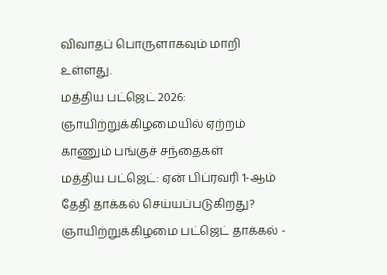விவாதப் பொருளாகவும் மாறி உள்ளது.
மத்திய பட்ஜெட் 2026: ஞாயிற்றுக்கிழமையில் ஏற்றம் காணும் பங்குச் சந்தைகள்
மத்திய பட்ஜெட்: ஏன் பிப்ரவரி 1-ஆம் தேதி தாக்கல் செய்யப்படுகிறது?
ஞாயிற்றுக்கிழமை பட்ஜெட் தாக்கல் -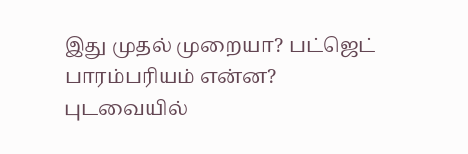இது முதல் முறையா? பட்ஜெட் பாரம்பரியம் என்ன?
புடவையில்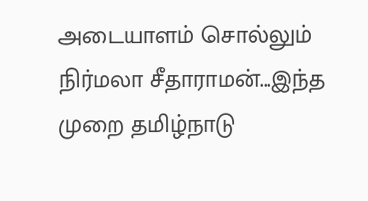அடையாளம் சொல்லும் நிர்மலா சீதாராமன்...இந்த முறை தமிழ்நாடு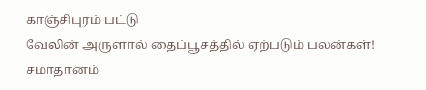காஞ்சிபுரம் பட்டு
வேலின் அருளால் தைப்பூசத்தில் ஏற்படும் பலன்கள்!
சமாதானம்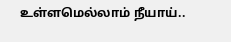உள்ளமெல்லாம் நீயாய்..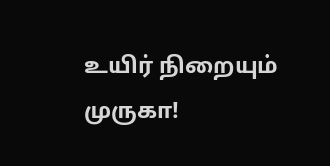உயிர் நிறையும் முருகா!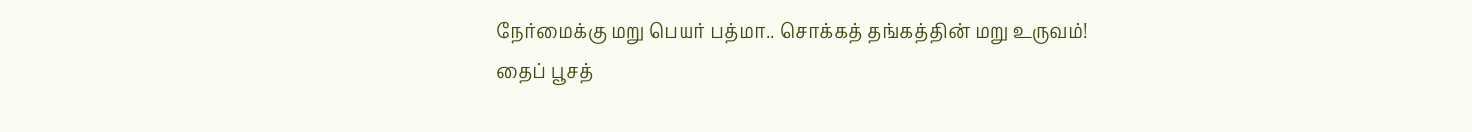நேர்மைக்கு மறு பெயர் பத்மா.. சொக்கத் தங்கத்தின் மறு உருவம்!
தைப் பூசத்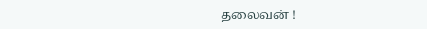தலைவன் !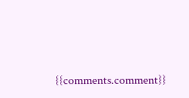{{comments.comment}}